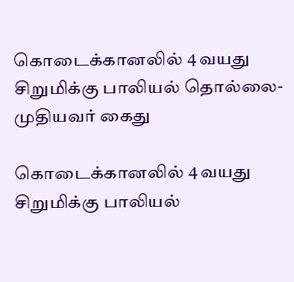கொடைக்கானலில் 4 வயது சிறுமிக்கு பாலியல் தொல்லை- முதியவர் கைது

கொடைக்கானலில் 4 வயது சிறுமிக்கு பாலியல்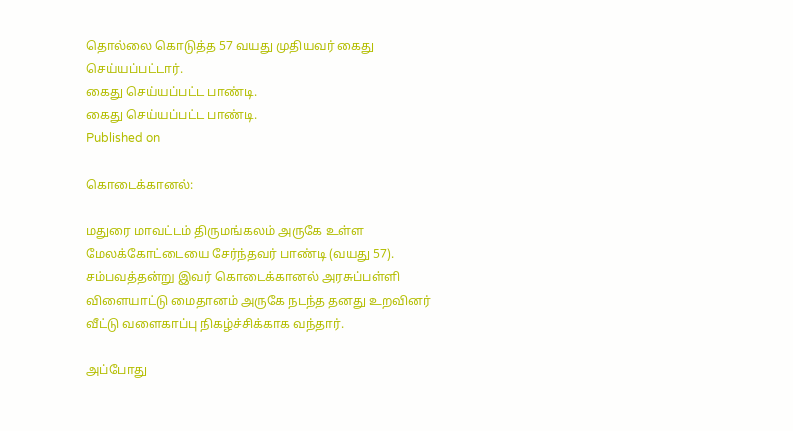தொல்லை கொடுத்த 57 வயது முதியவர் கைது செய்யப்பட்டார்.
கைது செய்யப்பட்ட பாண்டி.
கைது செய்யப்பட்ட பாண்டி.
Published on

கொடைக்கானல்:

மதுரை மாவட்டம் திருமங்கலம் அருகே உள்ள மேலக்கோட்டையை சேர்ந்தவர் பாண்டி (வயது 57). சம்பவத்தன்று இவர் கொடைக்கானல் அரசுப்பள்ளி விளையாட்டு மைதானம் அருகே நடந்த தனது உறவினர் வீட்டு வளைகாப்பு நிகழ்ச்சிக்காக வந்தார்.

அப்போது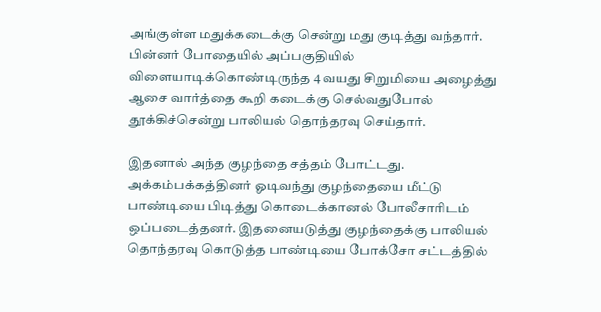அங்குள்ள மதுக்கடைக்கு சென்று மது குடித்து வந்தார். பின்னர் போதையில் அப்பகுதியில் விளையாடிக்கொண்டிருந்த 4 வயது சிறுமியை அழைத்து ஆசை வார்த்தை கூறி கடைக்கு செல்வதுபோல் தூக்கிச்சென்று பாலியல் தொந்தரவு செய்தார்.

இதனால் அந்த குழந்தை சத்தம் போட்டது. அக்கம்பக்கத்தினர் ஓடிவந்து குழந்தையை மீட்டு பாண்டியை பிடித்து கொடைக்கானல் போலீசாரிடம் ஒப்படைத்தனர். இதனையடுத்து குழந்தைக்கு பாலியல் தொந்தரவு கொடுத்த பாண்டியை போக்சோ சட்டத்தில்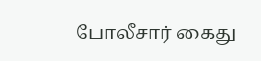போலீசார் கைது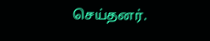செய்தனர்.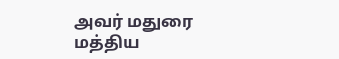அவர் மதுரை மத்திய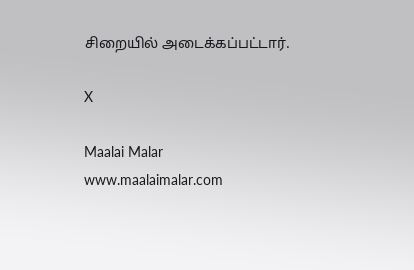சிறையில் அடைக்கப்பட்டார்.

X

Maalai Malar
www.maalaimalar.com